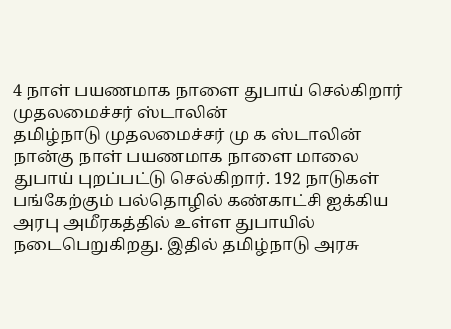4 நாள் பயணமாக நாளை துபாய் செல்கிறார் முதலமைச்சர் ஸ்டாலின்
தமிழ்நாடு முதலமைச்சர் மு க ஸ்டாலின் நான்கு நாள் பயணமாக நாளை மாலை துபாய் புறப்பட்டு செல்கிறார். 192 நாடுகள் பங்கேற்கும் பல்தொழில் கண்காட்சி ஐக்கிய அரபு அமீரகத்தில் உள்ள துபாயில் நடைபெறுகிறது. இதில் தமிழ்நாடு அரசு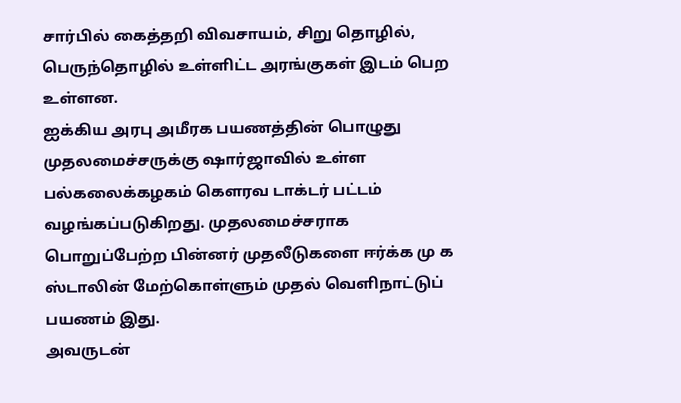சார்பில் கைத்தறி விவசாயம், சிறு தொழில், பெருந்தொழில் உள்ளிட்ட அரங்குகள் இடம் பெற உள்ளன.
ஐக்கிய அரபு அமீரக பயணத்தின் பொழுது முதலமைச்சருக்கு ஷார்ஜாவில் உள்ள பல்கலைக்கழகம் கௌரவ டாக்டர் பட்டம் வழங்கப்படுகிறது. முதலமைச்சராக பொறுப்பேற்ற பின்னர் முதலீடுகளை ஈர்க்க மு க ஸ்டாலின் மேற்கொள்ளும் முதல் வெளிநாட்டுப் பயணம் இது.
அவருடன்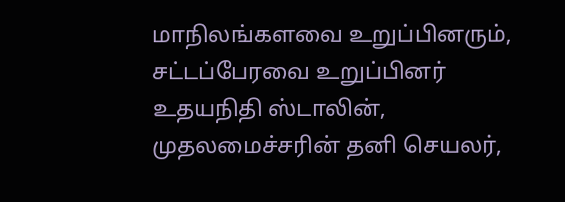மாநிலங்களவை உறுப்பினரும், சட்டப்பேரவை உறுப்பினர் உதயநிதி ஸ்டாலின், முதலமைச்சரின் தனி செயலர்,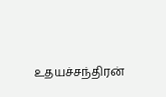உதயச்சந்திரன்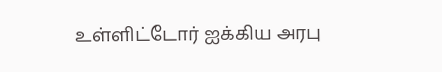உள்ளிட்டோர் ஐக்கிய அரபு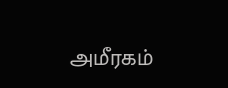அமீரகம்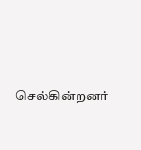செல்கின்றனர்